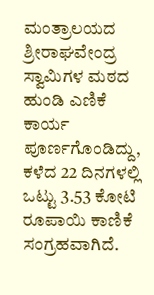ಮಂತ್ರಾಲಯದ ಶ್ರೀರಾಘವೇಂದ್ರ ಸ್ವಾಮಿಗಳ ಮಠದ ಹುಂಡಿ ಎಣಿಕೆ ಕಾರ್ಯ ಪೂರ್ಣಗೊಂಡಿದ್ದು, ಕಳೆದ 22 ದಿನಗಳಲ್ಲಿ ಒಟ್ಟು 3.53 ಕೋಟಿ ರೂಪಾಯಿ ಕಾಣಿಕೆ ಸಂಗ್ರಹವಾಗಿದೆ.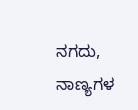ನಗದು, ನಾಣ್ಯಗಳ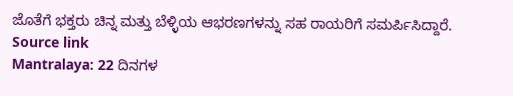ಜೊತೆಗೆ ಭಕ್ತರು ಚಿನ್ನ ಮತ್ತು ಬೆಳ್ಳಿಯ ಆಭರಣಗಳನ್ನು ಸಹ ರಾಯರಿಗೆ ಸಮರ್ಪಿಸಿದ್ದಾರೆ.
Source link
Mantralaya: 22 ದಿನಗಳ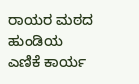ರಾಯರ ಮಠದ ಹುಂಡಿಯ ಎಣಿಕೆ ಕಾರ್ಯ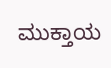ಮುಕ್ತಾಯ